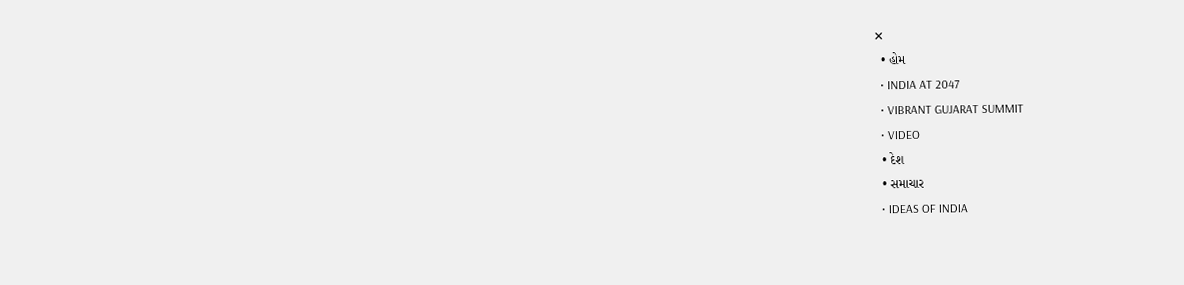✕
  • હોમ
  • INDIA AT 2047
  • VIBRANT GUJARAT SUMMIT
  • VIDEO
  • દેશ
  • સમાચાર
  • IDEAS OF INDIA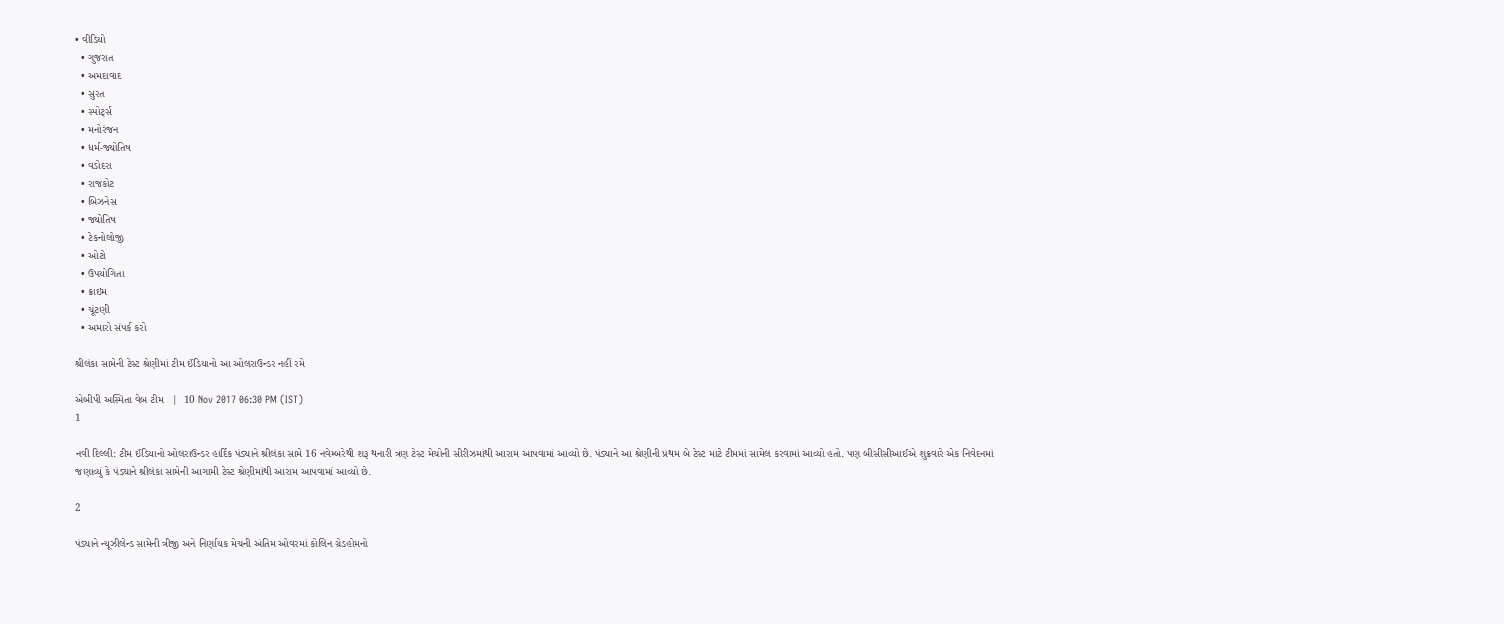• વીડિયો
  • ગુજરાત
  • અમદાવાદ
  • સુરત
  • સ્પોર્ટ્સ
  • મનોરંજન
  • ધર્મ-જ્યોતિષ
  • વડોદરા
  • રાજકોટ
  • બિઝનેસ
  • જ્યોતિષ
  • ટેકનોલોજી
  • ઓટો
  • ઉપયોગિતા
  • ક્રાઇમ
  • ચૂંટણી
  • અમારો સંપર્ક કરો

શ્રીલંકા સામેની ટેસ્ટ શ્રેણીમાં ટીમ ઈંડિયાનો આ ઓલરાઉન્ડર નહીં રમે

એબીપી અસ્મિતા વેબ ટીમ   |  10 Nov 2017 06:30 PM (IST)
1

નવી દિલ્લી: ટીમ ઈંડિયાનો ઓલરાઉન્ડર હાર્દિક પંડ્યાને શ્રીલંકા સામે 16 નવેમ્બરેથી શરૂ થનારી ત્રણ ટેસ્ટ મેચોની સીરીઝમાંથી આરામ આપવામાં આવ્યો છે. પંડ્યાને આ શ્રેણીની પ્રથમ બે ટેસ્ટ માટે ટીમમાં સામેલ કરવામાં આવ્યો હતો. પણ બીસીસીઆઈએ શુક્રવારે એક નિવેદનમાં જણાવ્યું કે પંડ્યાને શ્રીલંકા સામેની આગામી ટેસ્ટ શ્રેણીમાંથી આરામ આપવામાં આવ્યો છે.

2

પંડ્યાને ન્યૂઝીલેન્ડ સામેની ત્રીજી અને નિર્ણાયક મેચની અંતિમ ઓવરમાં કોલિન ગ્રેડહોમનો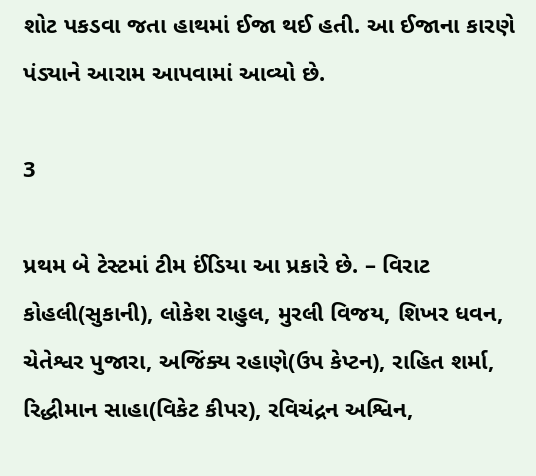શોટ પકડવા જતા હાથમાં ઈજા થઈ હતી. આ ઈજાના કારણે પંડ્યાને આરામ આપવામાં આવ્યો છે.

3

પ્રથમ બે ટેસ્ટમાં ટીમ ઈંડિયા આ પ્રકારે છે. – વિરાટ કોહલી(સુકાની), લોકેશ રાહુલ, મુરલી વિજય, શિખર ધવન, ચેતેશ્વર પુજારા, અજિંક્ય રહાણે(ઉપ કેપ્ટન), રાહિત શર્મા, રિદ્ધીમાન સાહા(વિકેટ કીપર), રવિચંદ્રન અશ્વિન,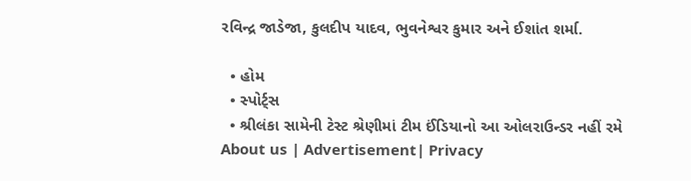રવિન્દ્ર જાડેજા, કુલદીપ યાદવ, ભુવનેશ્વર કુમાર અને ઈશાંત શર્મા.

  • હોમ
  • સ્પોર્ટ્સ
  • શ્રીલંકા સામેની ટેસ્ટ શ્રેણીમાં ટીમ ઈંડિયાનો આ ઓલરાઉન્ડર નહીં રમે
About us | Advertisement| Privacy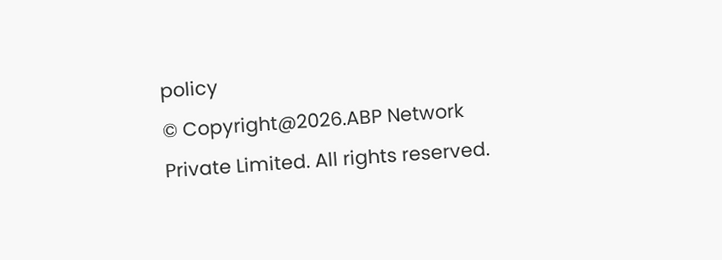policy
© Copyright@2026.ABP Network Private Limited. All rights reserved.